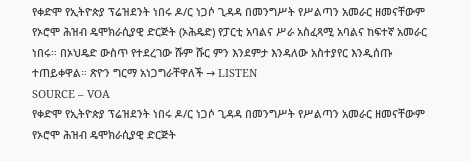የቀድሞ የኢትዮጵያ ፕሬዝደንት ነበሩ ዶ/ር ነጋሶ ጊዳዳ በመንግሥት የሥልጣን አመራር ዘመናቸውም የኦሮሞ ሕዝብ ዴሞክራሲያዊ ድርጅት (ኦሕዴድ) የፓርቲ አባልና ሥራ አስፈጻሚ አባልና ከፍተኛ አመራር ነበሩ። በኦህዴድ ውስጥ የተደረገው ሹም ሹር ምን እንደምታ እንዳለው አስተያየር እንዲሰጡ ተጠይቀዋል። ጽዮን ግርማ አነጋግራቸዋለች → LISTEN
SOURCE – VOA
የቀድሞ የኢትዮጵያ ፕሬዝደንት ነበሩ ዶ/ር ነጋሶ ጊዳዳ በመንግሥት የሥልጣን አመራር ዘመናቸውም የኦሮሞ ሕዝብ ዴሞክራሲያዊ ድርጅት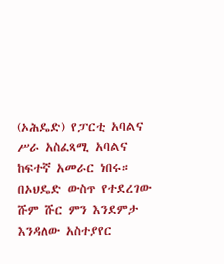(ኦሕዴድ) የፓርቲ አባልና ሥራ አስፈጻሚ አባልና ከፍተኛ አመራር ነበሩ። በኦህዴድ ውስጥ የተደረገው ሹም ሹር ምን እንደምታ እንዳለው አስተያየር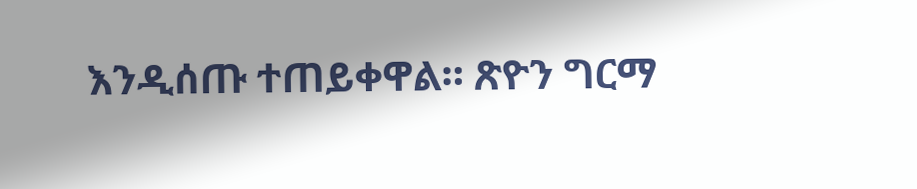እንዲሰጡ ተጠይቀዋል። ጽዮን ግርማ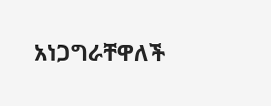አነጋግራቸዋለች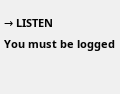→ LISTEN
You must be logged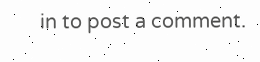in to post a comment.